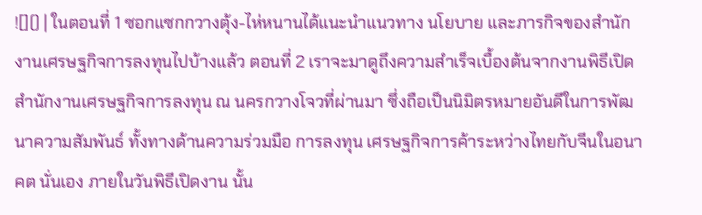![]() | ในตอนที่ 1 ซอกแซกกวางตุ้ง-ไห่หนานได้แนะนำแนวทาง นโยบาย และภารกิจของสำนักงานเศรษฐกิจการลงทุนไปบ้างแล้ว ตอนที่ 2 เราจะมาดูถึงความสำเร็จเบื้องต้นจากงานพิธีเปิดสำนักงานเศรษฐกิจการลงทุน ณ นครกวางโจวที่ผ่านมา ซึ่งถือเป็นนิมิตรหมายอันดีในการพัฒนาความสัมพันธ์ ทั้งทางด้านความร่วมมือ การลงทุน เศรษฐกิจการค้าระหว่างไทยกับจีนในอนาคต นั่นเอง ภายในวันพิธีเปิดงาน นั้น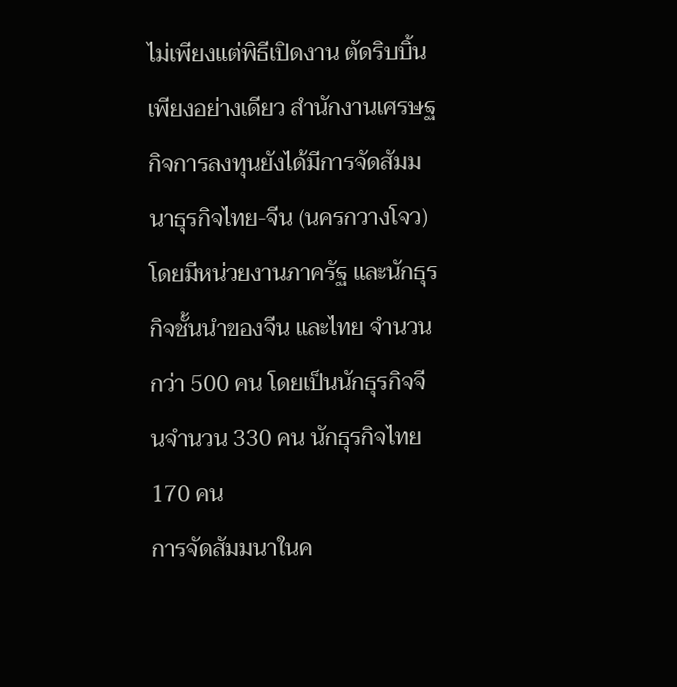ไม่เพียงแต่พิธีเปิดงาน ตัดริบบิ้นเพียงอย่างเดียว สำนักงานเศรษฐกิจการลงทุนยังได้มีการจัดสัมมนาธุรกิจไทย-จีน (นครกวางโจว) โดยมีหน่วยงานภาครัฐ และนักธุรกิจชั้นนำของจีน และไทย จำนวนกว่า 500 คน โดยเป็นนักธุรกิจจีนจำนวน 330 คน นักธุรกิจไทย 170 คน
การจัดสัมมนาในค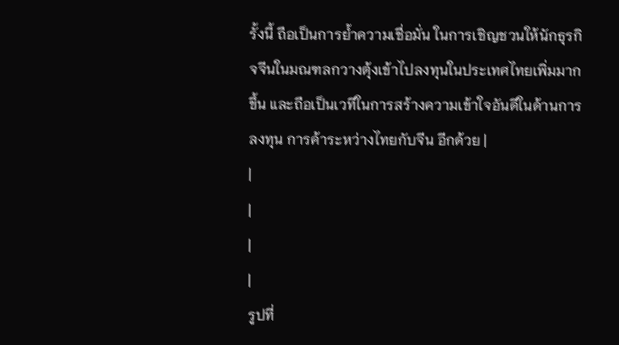รั้งนี้ ถือเป็นการย้ำความเชื่อมั่น ในการเชิญชวนให้นักธุรกิจจีนในมณฑลกวางตุ้งเข้าไปลงทุนในประเทศไทยเพิ่มมากขึ้น และถือเป็นเวทีในการสร้างความเข้าใจอันดีในด้านการลงทุน การค้าระหว่างไทยกับจีน อีกด้วย |
|
|
|
|
รูปที่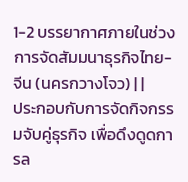1-2 บรรยากาศภายในช่วงการจัดสัมมนาธุรกิจไทย-จีน (นครกวางโจว) | |
ประกอบกับการจัดกิจกรรมจับคู่ธุรกิจ เพื่อดึงดูดการล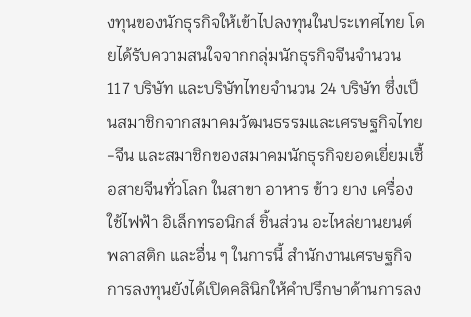งทุนของนักธุรกิจให้เข้าไปลงทุนในประเทศไทย โดยได้รับความสนใจจากกลุ่มนักธุรกิจจีนจำนวน 117 บริษัท และบริษัทไทยจำนวน 24 บริษัท ซึ่งเป็นสมาชิกจากสมาคมวัฒนธรรมและเศรษฐกิจไทย-จีน และสมาชิกของสมาคมนักธุรกิจยอดเยี่ยมเชื้อสายจีนทั่วโลก ในสาขา อาหาร ข้าว ยาง เครื่องใช้ไฟฟ้า อิเล็กทรอนิกส์ ชิ้นส่วน อะไหล่ยานยนต์ พลาสติก และอื่น ๆ ในการนี้ สำนักงานเศรษฐกิจการลงทุนยังได้เปิดคลินิกให้คำปรึกษาด้านการลง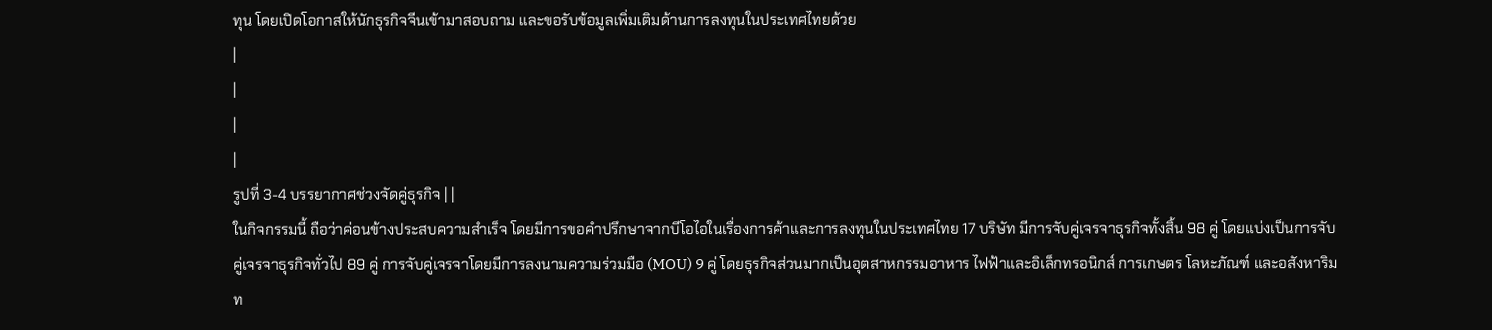ทุน โดยเปิดโอกาสให้นักธุรกิจจีนเข้ามาสอบถาม และขอรับข้อมูลเพิ่มเติมด้านการลงทุนในประเทศไทยด้วย
|
|
|
|
รูปที่ 3-4 บรรยากาศช่วงจัดคู่ธุรกิจ | |
ในกิจกรรมนี้ ถือว่าค่อนข้างประสบความสำเร็จ โดยมีการขอคำปรึกษาจากบีโอไอในเรื่องการค้าและการลงทุนในประเทศไทย 17 บริษัท มีการจับคู่เจรจาธุรกิจทั้งสิ้น 98 คู่ โดยแบ่งเป็นการจับคู่เจรจาธุรกิจทั่วไป 89 คู่ การจับคู่เจรจาโดยมีการลงนามความร่วมมือ (MOU) 9 คู่ โดยธุรกิจส่วนมากเป็นอุตสาหกรรมอาหาร ไฟฟ้าและอิเล็กทรอนิกส์ การเกษตร โลหะภัณฑ์ และอสังหาริมท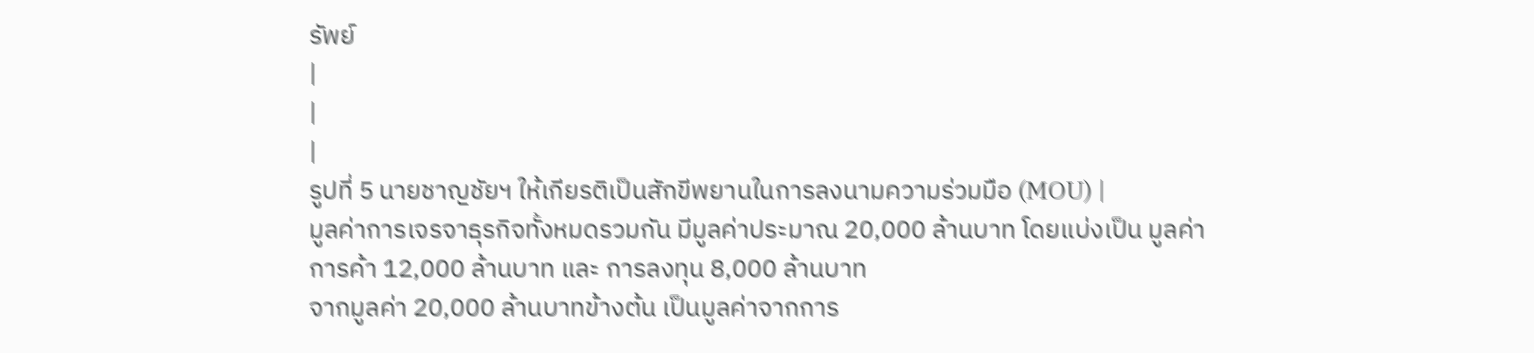รัพย์
|
|
|
รูปที่ 5 นายชาญชัยฯ ให้เกียรติเป็นสักขีพยานในการลงนามความร่วมมือ (MOU) |
มูลค่าการเจรจาธุรกิจทั้งหมดรวมกัน มีมูลค่าประมาณ 20,000 ล้านบาท โดยแบ่งเป็น มูลค่าการค้า 12,000 ล้านบาท และ การลงทุน 8,000 ล้านบาท
จากมูลค่า 20,000 ล้านบาทข้างต้น เป็นมูลค่าจากการ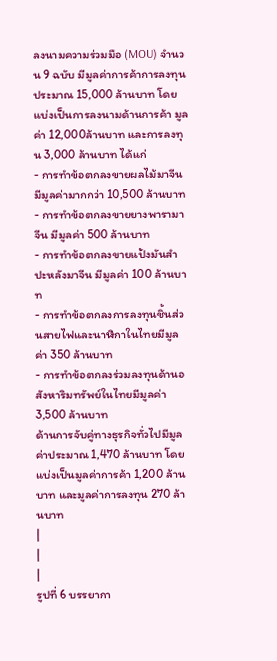ลงนามความร่วมมือ (MOU) จำนวน 9 ฉบับ มีมูลค่าการค้าการลงทุนประมาณ 15,000 ล้านบาท โดยแบ่งเป็นการลงนามด้านการค้า มูลค่า 12,000ล้านบาท และการลงทุน 3,000 ล้านบาท ได้แก่
- การทำข้อตกลงขายผลไม้มาจีน มีมูลค่ามากกว่า 10,500 ล้านบาท
- การทำข้อตกลงขายยางพารามาจีน มีมูลค่า 500 ล้านบาท
- การทำข้อตกลงขายแป้งมันสำปะหลังมาจีน มีมูลค่า 100 ล้านบาท
- การทำข้อตกลงการลงทุนชิ้นส่วนสายไฟและนาฬิกาในไทยมีมูลค่า 350 ล้านบาท
- การทำข้อตกลงร่วมลงทุนด้านอสังหาริมทรัพย์ในไทยมีมูลค่า 3,500 ล้านบาท
ด้านการจับคู่ทางธุรกิจทั่วไปมีมูลค่าประมาณ 1,470 ล้านบาท โดยแบ่งเป็นมูลค่าการค้า 1,200 ล้านบาท และมูลค่าการลงทุน 270 ล้านบาท
|
|
|
รูปที่ 6 บรรยากา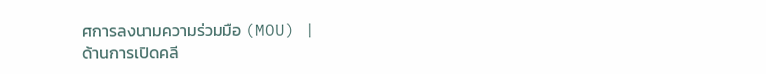ศการลงนามความร่วมมือ (MOU) |
ด้านการเปิดคลี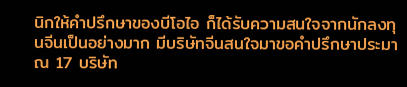นิกให้คำปรึกษาของบีโอไอ ก็ได้รับความสนใจจากนักลงทุนจีนเป็นอย่างมาก มีบริษัทจีนสนใจมาขอคำปรึกษาประมาณ 17 บริษัท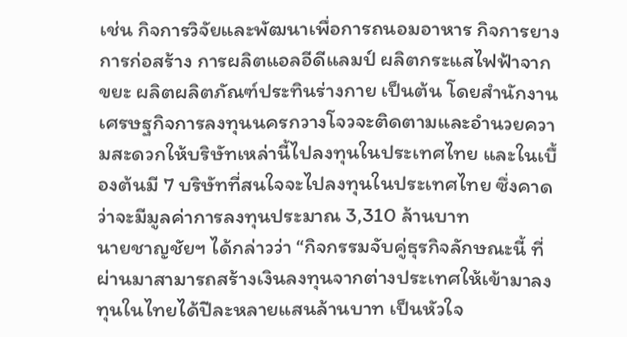เช่น กิจการวิจัยและพัฒนาเพื่อการถนอมอาหาร กิจการยาง การก่อสร้าง การผลิตแอลอีดีแลมป์ ผลิตกระแสไฟฟ้าจากขยะ ผลิตผลิตภัณฑ์ประทินร่างกาย เป็นต้น โดยสำนักงานเศรษฐกิจการลงทุนนครกวางโจวจะติดตามและอำนวยความสะดวกให้บริษัทเหล่านี้ไปลงทุนในประเทศไทย และในเบื้องต้นมี 7 บริษัทที่สนใจจะไปลงทุนในประเทศไทย ซึ่งคาดว่าจะมีมูลค่าการลงทุนประมาณ 3,310 ล้านบาท
นายชาญชัยฯ ได้กล่าวว่า “กิจกรรมจับคู่ธุรกิจลักษณะนี้ ที่ผ่านมาสามารถสร้างเงินลงทุนจากต่างประเทศให้เข้ามาลงทุนในไทยได้ปีละหลายแสนล้านบาท เป็นหัวใจ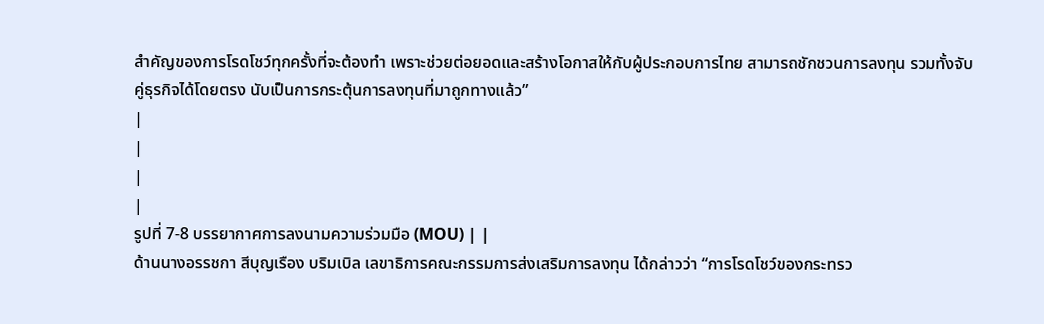สำคัญของการโรดโชว์ทุกครั้งที่จะต้องทำ เพราะช่วยต่อยอดและสร้างโอกาสให้กับผู้ประกอบการไทย สามารถชักชวนการลงทุน รวมทั้งจับคู่ธุรกิจได้โดยตรง นับเป็นการกระตุ้นการลงทุนที่มาถูกทางแล้ว”
|
|
|
|
รูปที่ 7-8 บรรยากาศการลงนามความร่วมมือ (MOU) | |
ด้านนางอรรชกา สีบุญเรือง บริมเบิล เลขาธิการคณะกรรมการส่งเสริมการลงทุน ได้กล่าวว่า “การโรดโชว์ของกระทรว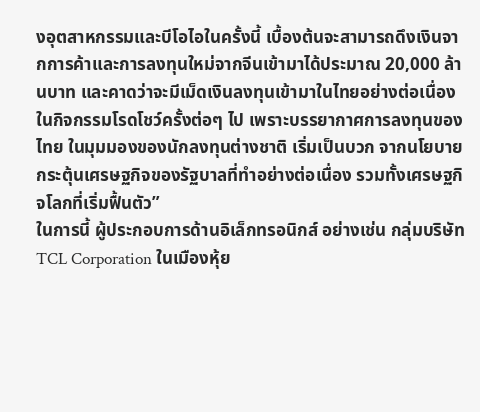งอุตสาหกรรมและบีโอไอในครั้งนี้ เบื้องต้นจะสามารถดึงเงินจากการค้าและการลงทุนใหม่จากจีนเข้ามาได้ประมาณ 20,000 ล้านบาท และคาดว่าจะมีเม็ดเงินลงทุนเข้ามาในไทยอย่างต่อเนื่อง ในกิจกรรมโรดโชว์ครั้งต่อๆ ไป เพราะบรรยากาศการลงทุนของไทย ในมุมมองของนักลงทุนต่างชาติ เริ่มเป็นบวก จากนโยบายกระตุ้นเศรษฐกิจของรัฐบาลที่ทำอย่างต่อเนื่อง รวมทั้งเศรษฐกิจโลกที่เริ่มฟื้นตัว”
ในการนี้ ผู้ประกอบการด้านอิเล็กทรอนิกส์ อย่างเช่น กลุ่มบริษัท TCL Corporation ในเมืองหุ้ย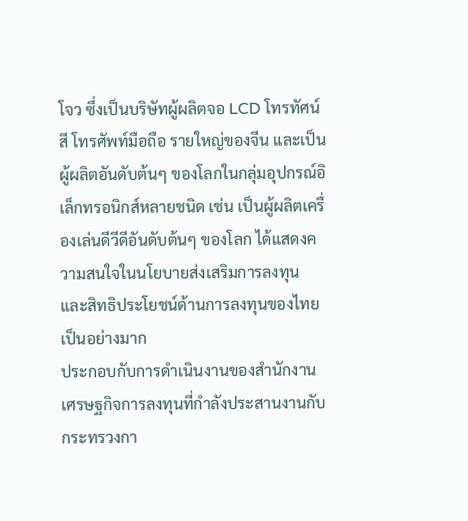โจว ซึ่งเป็นบริษัทผู้ผลิตจอ LCD โทรทัศน์สี โทรศัพท์มือถือ รายใหญ่ของจีน และเป็นผู้ผลิตอันดับต้นๆ ของโลกในกลุ่มอุปกรณ์อิเล็กทรอนิกส์หลายชนิด เช่น เป็นผู้ผลิตเครื่องเล่นดีวีดีอันดับต้นๆ ของโลก ได้แสดงความสนใจในนโยบายส่งเสริมการลงทุน และสิทธิประโยชน์ด้านการลงทุนของไทยเป็นอย่างมาก
ประกอบกับการดำเนินงานของสำนักงานเศรษฐกิจการลงทุนที่กำลังประสานงานกับกระทรวงกา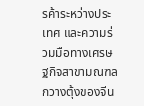รค้าระหว่างประเทศ และความร่วมมือทางเศรษฐกิจสาขามณฑลกวางตุ้งของจีน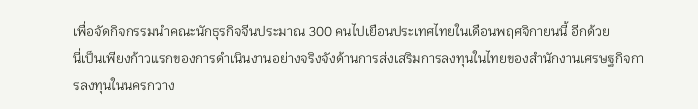เพื่อจัดกิจกรรมนำคณะนักธุรกิจจีนประมาณ 300 คนไปเยือนประเทศไทยในเดือนพฤศจิกายนนี้ อีกด้วย
นี่เป็นเพียงก้าวแรกของการดำเนินงานอย่างจริงจังด้านการส่งเสริมการลงทุนในไทยของสำนักงานเศรษฐกิจการลงทุนในนครกวาง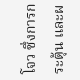โจว ซึ่งการกระตุ้น และผ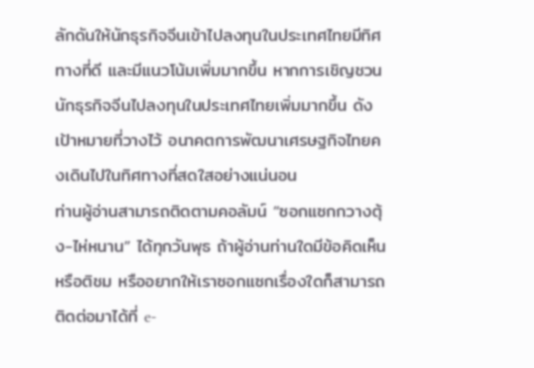ลักดันให้นักธุรกิจจีนเข้าไปลงทุนในประเทศไทยมีทิศทางที่ดี และมีแนวโน้มเพิ่มมากขึ้น หากการเชิญชวนนักธุรกิจจีนไปลงทุนในประเทศไทยเพิ่มมากขึ้น ดังเป้าหมายที่วางไว้ อนาคตการพัฒนาเศรษฐกิจไทยคงเดินไปในทิศทางที่สดใสอย่างแน่นอน
ท่านผู้อ่านสามารถติดตามคอลัมน์ “ซอกแซกกวางตุ้ง-ไห่หนาน” ได้ทุกวันพุธ ถ้าผู้อ่านท่านใดมีข้อคิดเห็น หรือติชม หรืออยากให้เราซอกแซกเรื่องใดก็สามารถติดต่อมาได้ที่ e-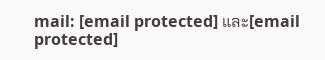mail: [email protected] และ[email protected]